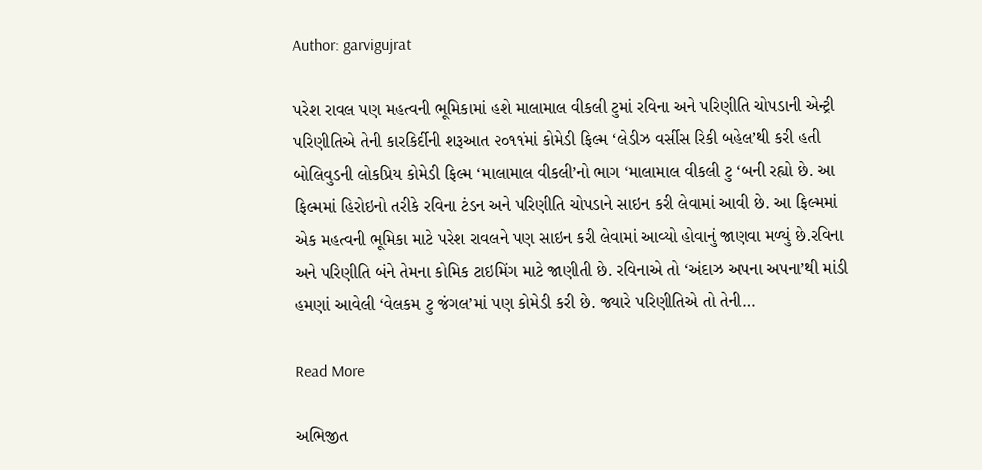Author: garvigujrat

પરેશ રાવલ પણ મહત્વની ભૂમિકામાં હશે માલામાલ વીકલી ટુમાં રવિના અને પરિણીતિ ચોપડાની એન્ટ્રી પરિણીતિએ તેની કારકિર્દીની શરૂઆત ૨૦૧૧ંમાં કોમેડી ફિલ્મ ‘લેડીઝ વર્સીસ રિકી બહેલ’થી કરી હતી બોલિવુડની લોકપ્રિય કોમેડી ફિલ્મ ‘માલામાલ વીકલી’નો ભાગ ‘માલામાલ વીકલી ટુ ‘બની રહ્યો છે. આ ફિલ્મમાં હિરોઇનો તરીકે રવિના ટંડન અને પરિણીતિ ચોપડાને સાઇન કરી લેવામાં આવી છે. આ ફિલ્મમાં એક મહત્વની ભૂમિકા માટે પરેશ રાવલને પણ સાઇન કરી લેવામાં આવ્યો હોવાનું જાણવા મળ્યું છે.રવિના અને પરિણીતિ બંને તેમના કોમિક ટાઇમિંગ માટે જાણીતી છે. રવિનાએ તો ‘અંદાઝ અપના અપના’થી માંડી હમણાં આવેલી ‘વેલકમ ટુ જંગલ’માં પણ કોમેડી કરી છે. જ્યારે પરિણીતિએ તો તેની…

Read More

અભિજીત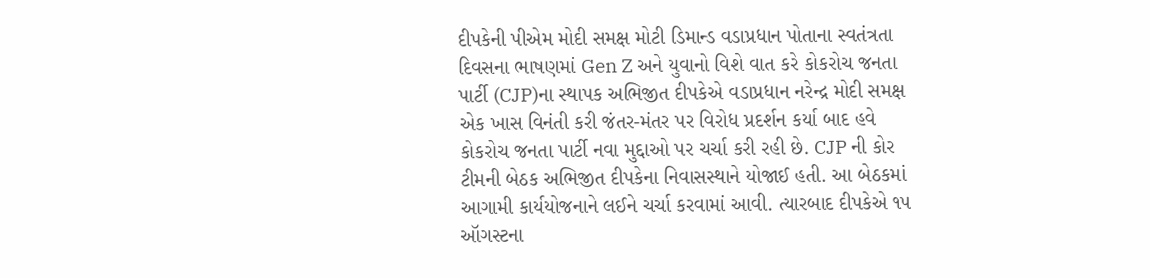દીપકેની પીએમ મોદી સમક્ષ મોટી ડિમાન્ડ વડાપ્રધાન પોતાના સ્વતંત્રતા દિવસના ભાષણમાં Gen Z અને યુવાનો વિશે વાત કરે કોકરોચ જનતા પાર્ટી (CJP)ના સ્થાપક અભિજીત દીપકેએ વડાપ્રધાન નરેન્દ્ર મોદી સમક્ષ એક ખાસ વિનંતી કરી જંતર-મંતર પર વિરોધ પ્રદર્શન કર્યા બાદ હવે કોકરોચ જનતા પાર્ટી નવા મુદ્દાઓ પર ચર્ચા કરી રહી છે. CJP ની કોર ટીમની બેઠક અભિજીત દીપકેના નિવાસસ્થાને યોજાઈ હતી. આ બેઠકમાં આગામી કાર્યયોજનાને લઈને ચર્ચા કરવામાં આવી. ત્યારબાદ દીપકેએ ૧૫ ઑગસ્ટના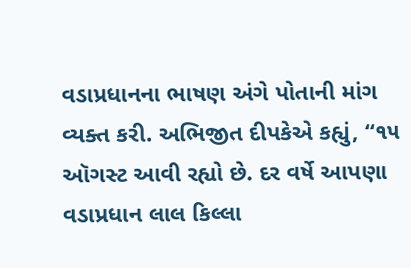વડાપ્રધાનના ભાષણ અંગે પોતાની માંગ વ્યક્ત કરી. અભિજીત દીપકેએ કહ્યું, “૧૫ ઑગસ્ટ આવી રહ્યો છે. દર વર્ષે આપણા વડાપ્રધાન લાલ કિલ્લા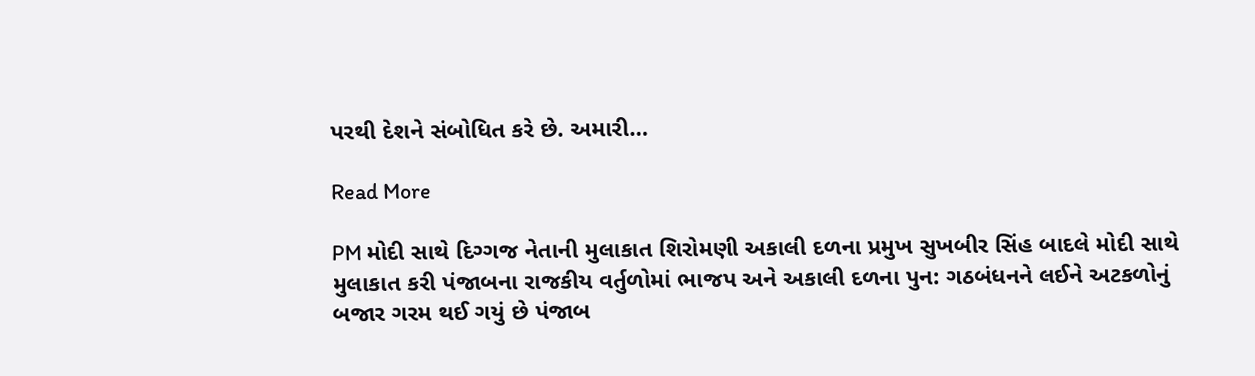પરથી દેશને સંબોધિત કરે છે. અમારી…

Read More

PM મોદી સાથે દિગ્ગજ નેતાની મુલાકાત શિરોમણી અકાલી દળના પ્રમુખ સુખબીર સિંહ બાદલે મોદી સાથે મુલાકાત કરી પંજાબના રાજકીય વર્તુળોમાં ભાજપ અને અકાલી દળના પુન: ગઠબંધનને લઈને અટકળોનું બજાર ગરમ થઈ ગયું છે પંજાબ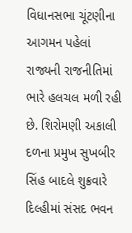વિધાનસભા ચૂંટણીના આગમન પહેલાં રાજ્યની રાજનીતિમાં ભારે હલચલ મળી રહી છે. શિરોમણી અકાલી દળના પ્રમુખ સુખબીર સિંહ બાદલે શુક્રવારે દિલ્હીમાં સંસદ ભવન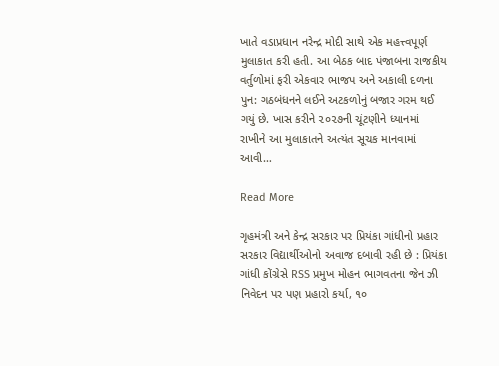ખાતે વડાપ્રધાન નરેન્દ્ર મોદી સાથે એક મહત્ત્વપૂર્ણ મુલાકાત કરી હતી. આ બેઠક બાદ પંજાબના રાજકીય વર્તુળોમાં ફરી એકવાર ભાજપ અને અકાલી દળના પુન: ગઠબંધનને લઈને અટકળોનું બજાર ગરમ થઈ ગયું છે. ખાસ કરીને ૨૦૨૭ની ચૂંટણીને ધ્યાનમાં રાખીને આ મુલાકાતને અત્યંત સૂચક માનવામાં આવી…

Read More

ગૃહમંત્રી અને કેન્દ્ર સરકાર પર પ્રિયંકા ગાંધીનો પ્રહાર સરકાર વિદ્યાર્થીઓનો અવાજ દબાવી રહી છે : પ્રિયંકા ગાંધી કોંગ્રેસે RSS પ્રમુખ મોહન ભાગવતના જેન ઝી નિવેદન પર પણ પ્રહારો કર્યા, ૧૦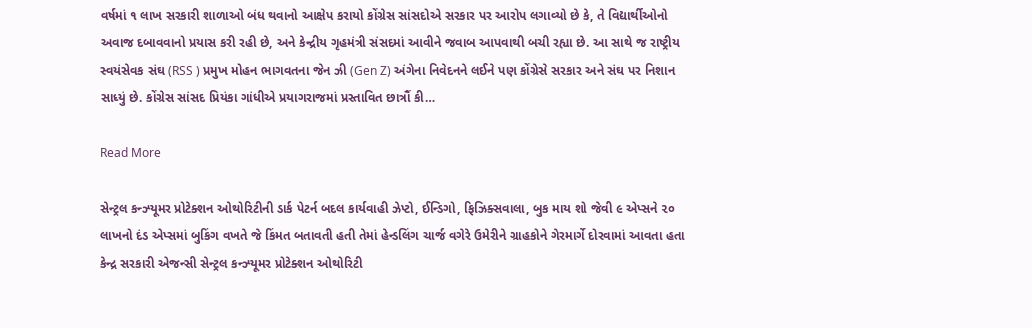વર્ષમાં ૧ લાખ સરકારી શાળાઓ બંધ થવાનો આક્ષેપ કરાયો કોંગ્રેસ સાંસદોએ સરકાર પર આરોપ લગાવ્યો છે કે, તે વિદ્યાર્થીઓનો અવાજ દબાવવાનો પ્રયાસ કરી રહી છે, અને કેન્દ્રીય ગૃહમંત્રી સંસદમાં આવીને જવાબ આપવાથી બચી રહ્યા છે. આ સાથે જ રાષ્ટ્રીય સ્વયંસેવક સંઘ (RSS ) પ્રમુખ મોહન ભાગવતના જેન ઝી (Gen Z) અંગેના નિવેદનને લઈને પણ કોંગ્રેસે સરકાર અને સંઘ પર નિશાન સાધ્યું છે. કોંગ્રેસ સાંસદ પ્રિયંકા ગાંધીએ પ્રયાગરાજમાં પ્રસ્તાવિત છાત્રૌં કી…

Read More

સેન્ટ્રલ કન્ઝ્યૂમર પ્રોટેક્શન ઓથોરિટીની ડાર્ક પેટર્ન બદલ કાર્યવાહી ઝેપ્ટો, ઈન્ડિગો, ફિઝિક્સવાલા, બુક માય શો જેવી ૯ એપ્સને ૨૦ લાખનો દંડ એપ્સમાં બુકિંગ વખતે જે કિંમત બતાવતી હતી તેમાં હેન્ડલિંગ ચાર્જ વગેરે ઉમેરીને ગ્રાહકોને ગેરમાર્ગે દોરવામાં આવતા હતા કેન્દ્ર સરકારી એજન્સી સેન્ટ્રલ કન્ઝ્યૂમર પ્રોટેક્શન ઓથોરિટી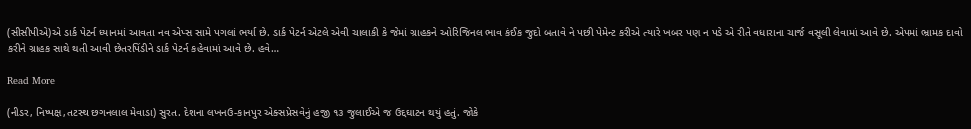(સીસીપીએ)એ ડાર્ક પેટર્ન ધ્યાનમાં આવતા નવ એપ્સ સામે પગલાં ભર્યા છે. ડાર્ક પેટર્ન એટલે એવી ચાલાકી કે જેમાં ગ્રાહકને ઓરિજિનલ ભાવ કંઈક જુદો બતાવે ને પછી પેમેન્ટ કરીએ ત્યારે ખબર પણ ન પડે એ રીતે વધારાના ચાર્જ વસૂલી લેવામાં આવે છે. એપમાં ભ્રામક દાવો કરીને ગ્રાહક સાથે થતી આવી છેતરપિંડીને ડાર્ક પેટર્ન કહેવામાં આવે છે. હવે…

Read More

(નીડર, નિષ્પક્ષ,તટસ્થ છગનલાલ મેવાડા) સુરત. દેશના લખનઉ-કાનપુર એક્સપ્રેસવેનું હજી ૧૩ જુલાઈએ જ ઉદ્દઘાટન થયું હતું. જોકે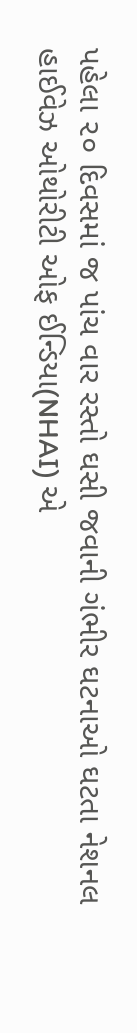પહેલા ૨૦ દિવસમાં જ પાંચ વાર રસ્તો ઘસી જવાની ગંભીર ઘટનાઓ ઘટતા નેશનલ હાઈવેઝ ઓથોરીટી ઓફ ઈન્ડિયા(NHAI) એ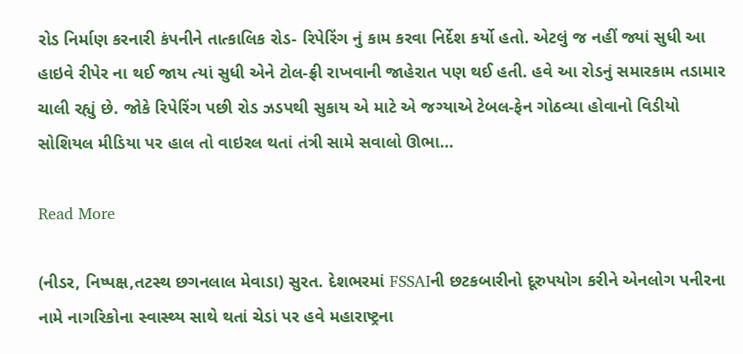રોડ નિર્માણ કરનારી કંપનીને તાત્કાલિક રોડ- રિપેરિંગ નું કામ કરવા નિર્દેશ કર્યો હતો. એટલું જ નહીં જ્યાં સુધી આ હાઇવે રીપેર ના થઈ જાય ત્યાં સુધી એને ટોલ-ફ્રી રાખવાની જાહેરાત પણ થઈ હતી. હવે આ રોડનું સમારકામ તડામાર ચાલી રહ્યું છે. જોકે રિપેરિંગ પછી રોડ ઝડપથી સુકાય એ માટે એ જગ્યાએ ટેબલ-ફેન ગોઠવ્યા હોવાનો વિડીયો સોશિયલ મીડિયા પર હાલ તો વાઇરલ થતાં તંત્રી સામે સવાલો ઊભા…

Read More

(નીડર, નિષ્પક્ષ,તટસ્થ છગનલાલ મેવાડા) સુરત. દેશભરમાં FSSAIની છટકબારીનો દૂરુપયોગ કરીને એનલોગ પનીરના નામે નાગરિકોના સ્વાસ્થ્ય સાથે થતાં ચેડાં પર હવે મહારાષ્ટ્રના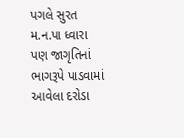પગલે સુરત મ.ન.પા ધ્વારા પણ જાગૃતિનાં ભાગરૂપે પાડવામાં આવેલા દરોડા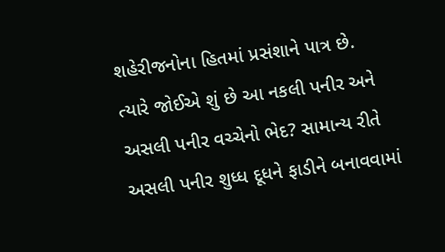શહેરીજનોના હિતમાં પ્રસંશાને પાત્ર છે. ત્યારે જોઈએ શું છે આ નકલી પનીર અને અસલી પનીર વચ્ચેનો ભેદ? સામાન્ય રીતે અસલી પનીર શુધ્ધ દૂધને ફાડીને બનાવવામાં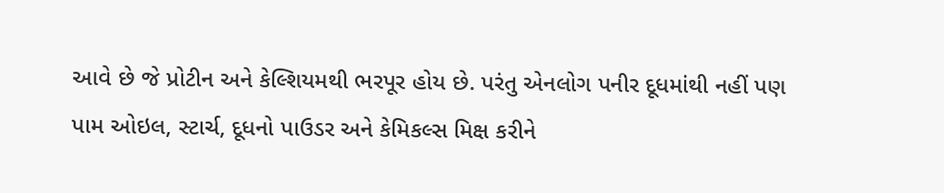આવે છે જે પ્રોટીન અને કેલ્શિયમથી ભરપૂર હોય છે. પરંતુ એનલોગ પનીર દૂધમાંથી નહીં પણ પામ ઓઇલ, સ્ટાર્ચ, દૂધનો પાઉડર અને કેમિકલ્સ મિક્ષ કરીને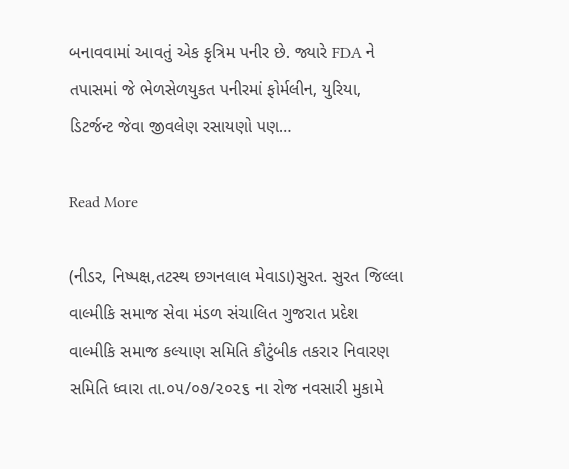બનાવવામાં આવતું એક કૃત્રિમ પનીર છે. જ્યારે FDA ને તપાસમાં જે ભેળસેળયુકત પનીરમાં ફોર્મલીન, યુરિયા, ડિટર્જન્ટ જેવા જીવલેણ રસાયણો પણ…

Read More

(નીડર, નિષ્પક્ષ,તટસ્થ છગનલાલ મેવાડા)સુરત. સુરત જિલ્લા વાલ્મીકિ સમાજ સેવા મંડળ સંચાલિત ગુજરાત પ્રદેશ વાલ્મીકિ સમાજ કલ્યાણ સમિતિ કૌટુંબીક તકરાર નિવારણ સમિતિ ધ્વારા તા.૦૫/૦૭/૨૦૨૬ ના રોજ નવસારી મુકામે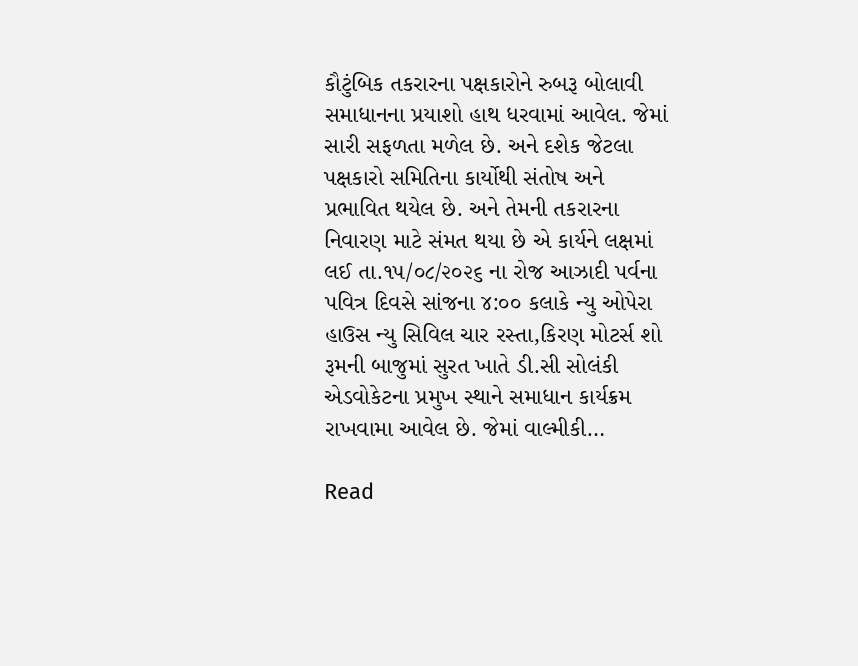કૌટુંબિક તકરારના પક્ષકારોને રુબરૂ બોલાવી સમાધાનના પ્રયાશો હાથ ધરવામાં આવેલ. જેમાં સારી સફળતા મળેલ છે. અને દશેક જેટલા પક્ષકારો સમિતિના કાર્યોથી સંતોષ અને પ્રભાવિત થયેલ છે. અને તેમની તકરારના નિવારણ માટે સંમત થયા છે એ કાર્યને લક્ષમાં લઈ તા.૧૫/૦૮/૨૦૨૬ ના રોજ આઝાદી પર્વના પવિત્ર દિવસે સાંજના ૪:૦૦ કલાકે ન્યુ ઓપેરા હાઉસ ન્યુ સિવિલ ચાર રસ્તા,કિરણ મોટર્સ શો રૂમની બાજુમાં સુરત ખાતે ડી.સી સોલંકી એડવોકેટના પ્રમુખ સ્થાને સમાધાન કાર્યક્રમ રાખવામા આવેલ છે. જેમાં વાલ્મીકી…

Read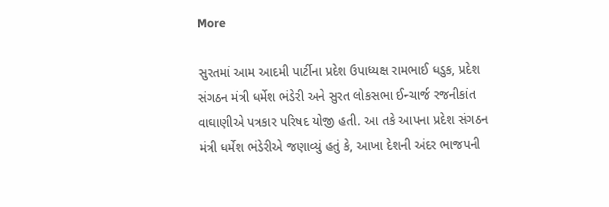More

સુરતમાં આમ આદમી પાર્ટીના પ્રદેશ ઉપાધ્યક્ષ રામભાઈ ધડુક, પ્રદેશ સંગઠન મંત્રી ધર્મેશ ભંડેરી અને સુરત લોકસભા ઈન્ચાર્જ રજનીકાંત વાઘાણીએ પત્રકાર પરિષદ યોજી હતી. આ તકે આપના પ્રદેશ સંગઠન મંત્રી ધર્મેશ ભંડેરીએ જણાવ્યું હતું કે, આખા દેશની અંદર ભાજપની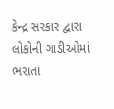કેન્દ્ર સરકાર દ્વારા લોકોની ગાડીઓમાં ભરાતા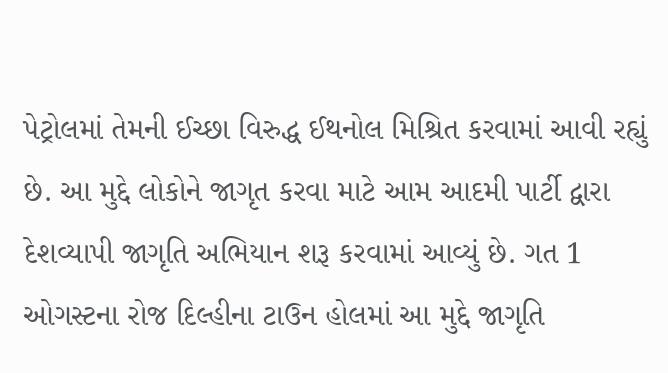પેટ્રોલમાં તેમની ઈચ્છા વિરુદ્ધ ઈથનોલ મિશ્રિત કરવામાં આવી રહ્યું છે. આ મુદ્દે લોકોને જાગૃત કરવા માટે આમ આદમી પાર્ટી દ્વારા દેશવ્યાપી જાગૃતિ અભિયાન શરૂ કરવામાં આવ્યું છે. ગત 1 ઓગસ્ટના રોજ દિલ્હીના ટાઉન હોલમાં આ મુદ્દે જાગૃતિ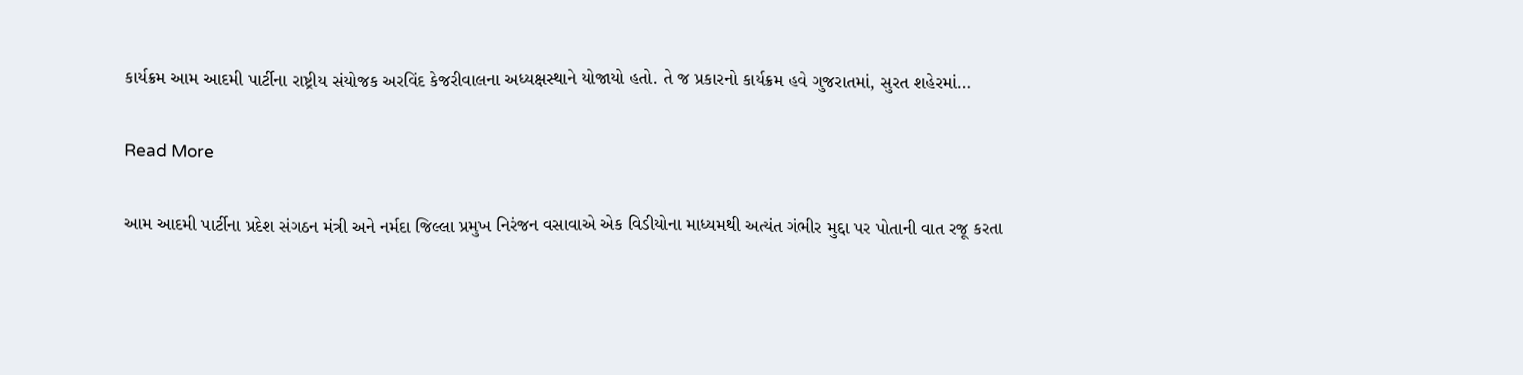કાર્યક્રમ આમ આદમી પાર્ટીના રાષ્ટ્રીય સંયોજક અરવિંદ કેજરીવાલના અધ્યક્ષસ્થાને યોજાયો હતો. તે જ પ્રકારનો કાર્યક્રમ હવે ગુજરાતમાં, સુરત શહેરમાં…

Read More

આમ આદમી પાર્ટીના પ્રદેશ સંગઠન મંત્રી અને નર્મદા જિલ્લા પ્રમુખ નિરંજન વસાવાએ એક વિડીયોના માધ્યમથી અત્યંત ગંભીર મુદ્દા પર પોતાની વાત રજૂ કરતા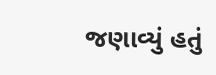જણાવ્યું હતું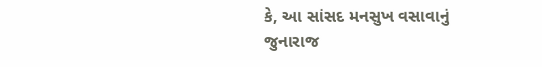કે, આ સાંસદ મનસુખ વસાવાનું જુનારાજ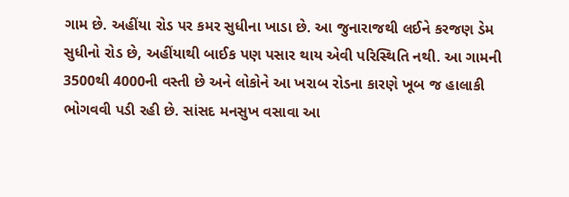ગામ છે. અહીંયા રોડ પર કમર સુધીના ખાડા છે. આ જુનારાજથી લઈને કરજણ ડેમ સુધીનો રોડ છે, અહીંયાથી બાઈક પણ પસાર થાય એવી પરિસ્થિતિ નથી. આ ગામની 3500થી 4000ની વસ્તી છે અને લોકોને આ ખરાબ રોડના કારણે ખૂબ જ હાલાકી ભોગવવી પડી રહી છે. સાંસદ મનસુખ વસાવા આ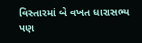વિસ્તારમાં બે વખત ધારાસભ્ય પણ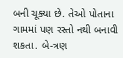બની ચૂક્યા છે. તેઓ પોતાના ગામમાં પણ રસ્તો નથી બનાવી શકતા. બે-ત્રણ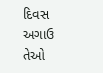દિવસ અગાઉ તેઓ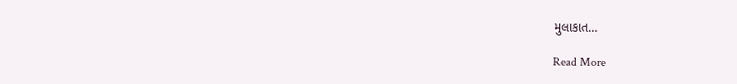મુલાકાત…

Read More